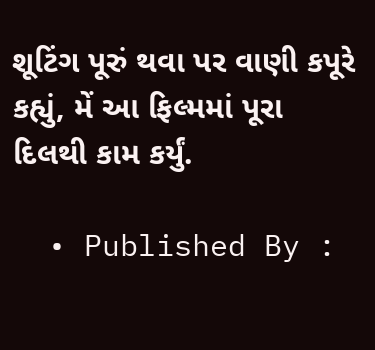શૂટિંગ પૂરું થવા પર વાણી કપૂરે કહ્યું, મેં આ ફિલ્મમાં પૂરા દિલથી કામ કર્યું.

  • Published By :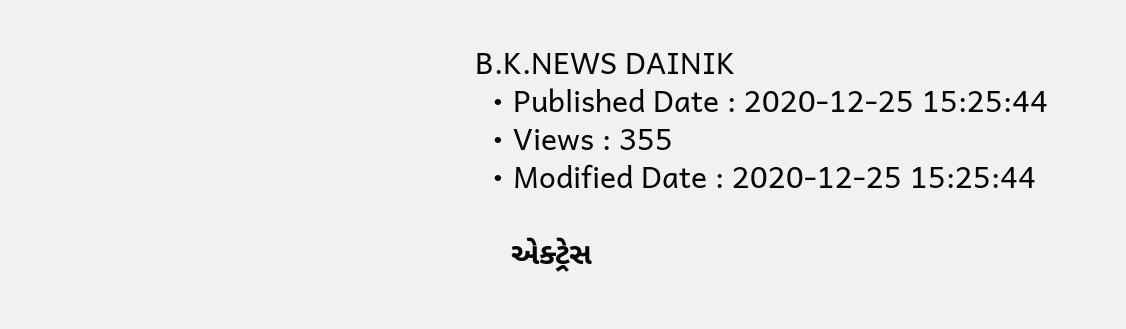B.K.NEWS DAINIK
  • Published Date : 2020-12-25 15:25:44
  • Views : 355
  • Modified Date : 2020-12-25 15:25:44

    એક્ટ્રેસ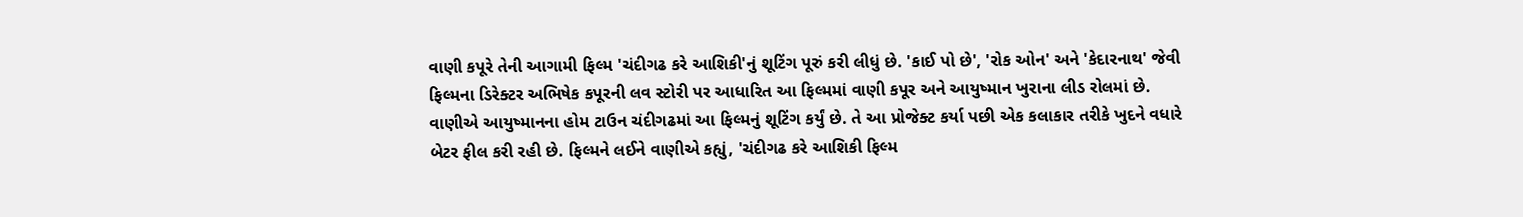વાણી કપૂરે તેની આગામી ફિલ્મ 'ચંદીગઢ કરે આશિકી'નું શૂટિંગ પૂરું કરી લીધું છે. 'કાઈ પો છે', 'રોક ઓન' અને 'કેદારનાથ' જેવી ફિલ્મના ડિરેક્ટર અભિષેક કપૂરની લવ સ્ટોરી પર આધારિત આ ફિલ્મમાં વાણી કપૂર અને આયુષ્માન ખુરાના લીડ રોલમાં છે. વાણીએ આયુષ્માનના હોમ ટાઉન ચંદીગઢમાં આ ફિલ્મનું શૂટિંગ કર્યું છે. તે આ પ્રોજેક્ટ કર્યા પછી એક કલાકાર તરીકે ખુદને વધારે બેટર ફીલ કરી રહી છે. ફિલ્મને લઈને વાણીએ કહ્યું, 'ચંદીગઢ કરે આશિકી ફિલ્મ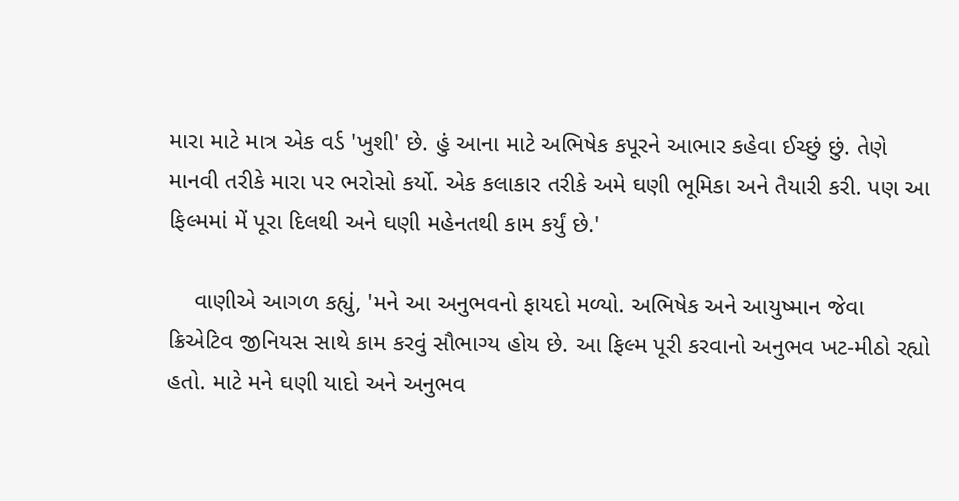મારા માટે માત્ર એક વર્ડ 'ખુશી' છે. હું આના માટે અભિષેક કપૂરને આભાર કહેવા ઈચ્છું છું. તેણે માનવી તરીકે મારા પર ભરોસો કર્યો. એક કલાકાર તરીકે અમે ઘણી ભૂમિકા અને તૈયારી કરી. પણ આ ફિલ્મમાં મેં પૂરા દિલથી અને ઘણી મહેનતથી કામ કર્યું છે.'

    વાણીએ આગળ કહ્યું, 'મને આ અનુભવનો ફાયદો મળ્યો. અભિષેક અને આયુષ્માન જેવા ક્રિએટિવ જીનિયસ સાથે કામ કરવું સૌભાગ્ય હોય છે. આ ફિલ્મ પૂરી કરવાનો અનુભવ ખટ-મીઠો રહ્યો હતો. માટે મને ઘણી યાદો અને અનુભવ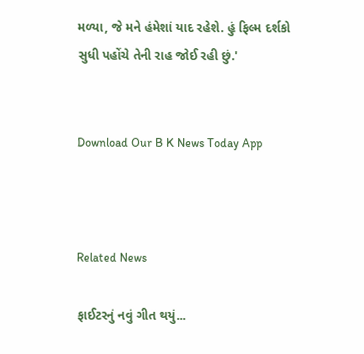મળ્યા, જે મને હંમેશાં યાદ રહેશે. હું ફિલ્મ દર્શકો સુધી પહોંચે તેની રાહ જોઈ રહી છું.'


Download Our B K News Today App



Related News

ફાઈટરનું નવું ગીત થયું...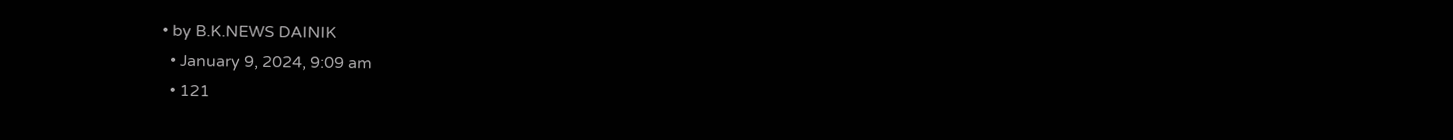• by B.K.NEWS DAINIK
  • January 9, 2024, 9:09 am
  • 121